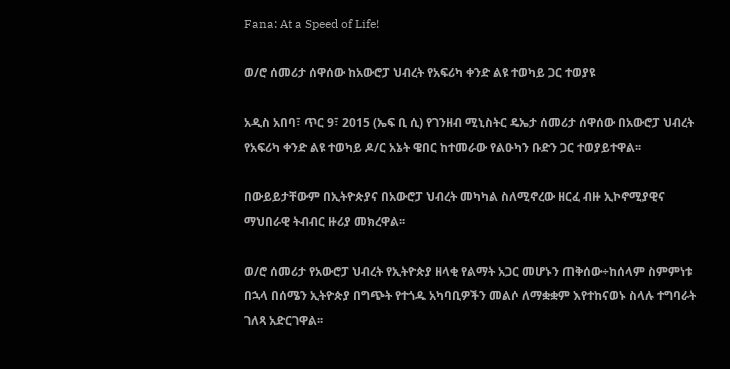Fana: At a Speed of Life!

ወ/ሮ ሰመሪታ ሰዋሰው ከአውሮፓ ህብረት የአፍሪካ ቀንድ ልዩ ተወካይ ጋር ተወያዩ

አዲስ አበባ፣ ጥር 9፣ 2015 (ኤፍ ቢ ሲ) የገንዘብ ሚኒስትር ዴኤታ ሰመሪታ ሰዋሰው በአውሮፓ ህብረት የአፍሪካ ቀንድ ልዩ ተወካይ ዶ/ር አኔት ዌበር ከተመራው የልዑካን ቡድን ጋር ተወያይተዋል፡፡

በውይይታቸውም በኢትዮጵያና በአውሮፓ ህብረት መካካል ስለሚኖረው ዘርፈ ብዙ ኢኮኖሚያዊና ማህበራዊ ትብብር ዙሪያ መክረዋል፡፡

ወ/ሮ ሰመሪታ የአውሮፓ ህብረት የኢትዮጵያ ዘላቂ የልማት አጋር መሆኑን ጠቅሰው÷ከሰላም ስምምነቱ በኋላ በሰሜን ኢትዮጵያ በግጭት የተጎዱ አካባቢዎችን መልሶ ለማቋቋም እየተከናወኑ ስላሉ ተግባራት ገለጻ አድርገዋል፡፡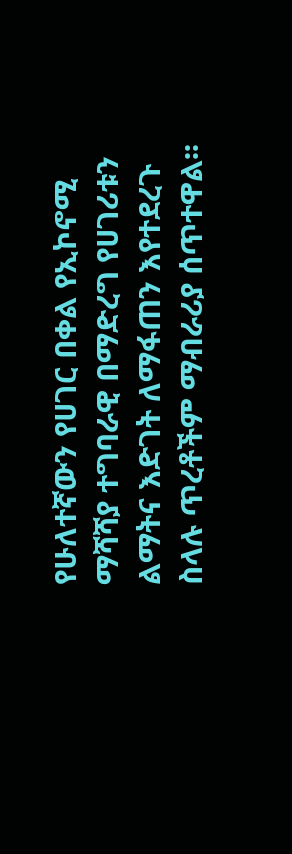የሁለተኛውን የሀገር በቀል የኢኮኖሚ ማሻሻያ ተግባራዊ በማድረግ የሀገሪቱን ልማትና እድገት ለማፋጠን እየተደረጉ ስላሉ ጥረቶችም ማብራሪያ ሰጥተዋል፡፡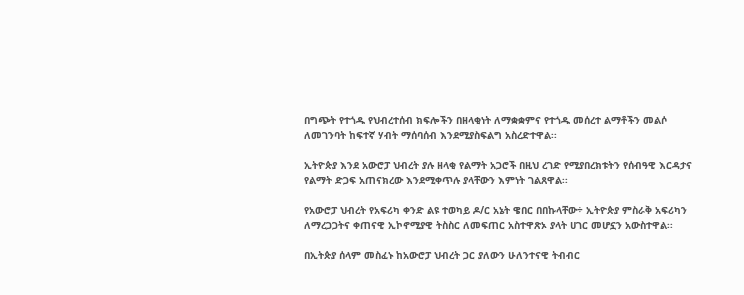በግጭት የተጎዱ የህብረተሰብ ክፍሎችን በዘላቂነት ለማቋቋምና የተጎዱ መሰረተ ልማቶችን መልሶ ለመገንባት ከፍተኛ ሃብት ማሰባሰብ እንደሚያስፍልግ አስረድተዋል፡፡

ኢትዮጵያ እንደ አውሮፓ ህብረት ያሉ ዘላቂ የልማት አጋሮች በዚህ ረገድ የሚያበረክቱትን የሰብዓዊ እርዳታና የልማት ድጋፍ አጠናክረው እንደሚቀጥሉ ያላቸውን እምነት ገልጸዋል፡፡

የአውሮፓ ህብረት የአፍሪካ ቀንድ ልዩ ተወካይ ዶ/ር አኔት ዌበር በበኩላቸው÷ ኢትዮጵያ ምስራቅ አፍሪካን ለማረጋጋትና ቀጠናዊ ኢኮኖሚያዊ ትስስር ለመፍጠር አስተዋጽኦ ያላት ሀገር መሆኗን አውስተዋል፡፡

በኢትጵያ ሰላም መስፈኑ ከአውሮፓ ህብረት ጋር ያለውን ሁለንተናዊ ትብብር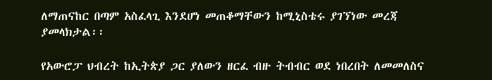ለማጠናከር በጣም አስፈላጊ እንደሆነ መጠቆማቸውን ከሚኒስቴሩ ያገኘነው መረጃ ያመላክታል፡፡

የአውሮፓ ህብረት ከኢትጵያ ጋር ያለውን ዘርፈ ብዙ ትብብር ወደ ነበረበት ለመመለስና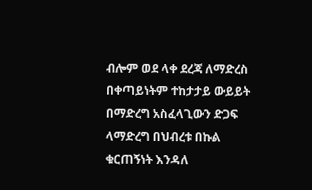ብሎም ወደ ላቀ ደረጃ ለማድረስ በቀጣይነትም ተከታታይ ውይይት በማድረግ አስፈላጊውን ድጋፍ ላማድረግ በህብረቱ በኩል ቁርጠኝነት እንዳለ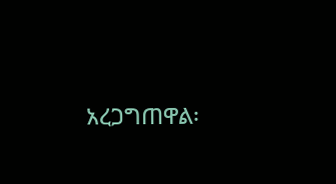አረጋግጠዋል፡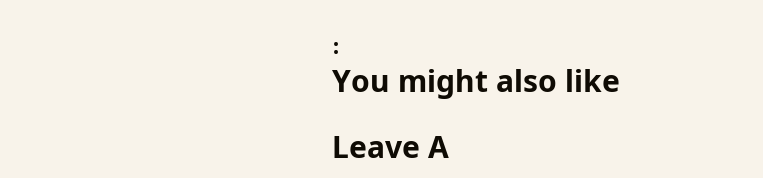፡
You might also like

Leave A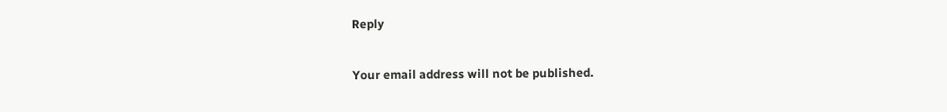Reply

Your email address will not be published.